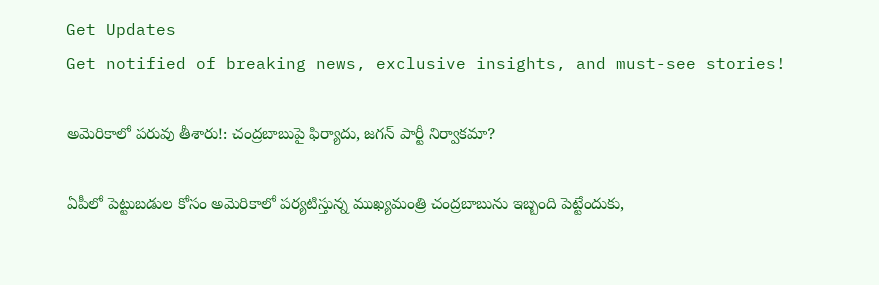Get Updates
Get notified of breaking news, exclusive insights, and must-see stories!

అమెరికాలో పరువు తీశారు!: చంద్రబాబుపై ఫిర్యాదు, జగన్ పార్టీ నిర్వాకమా?

ఏపీలో పెట్టుబడుల కోసం అమెరికాలో పర్యటిస్తున్న ముఖ్యమంత్రి చంద్రబాబును ఇబ్బంది పెట్టేందుకు,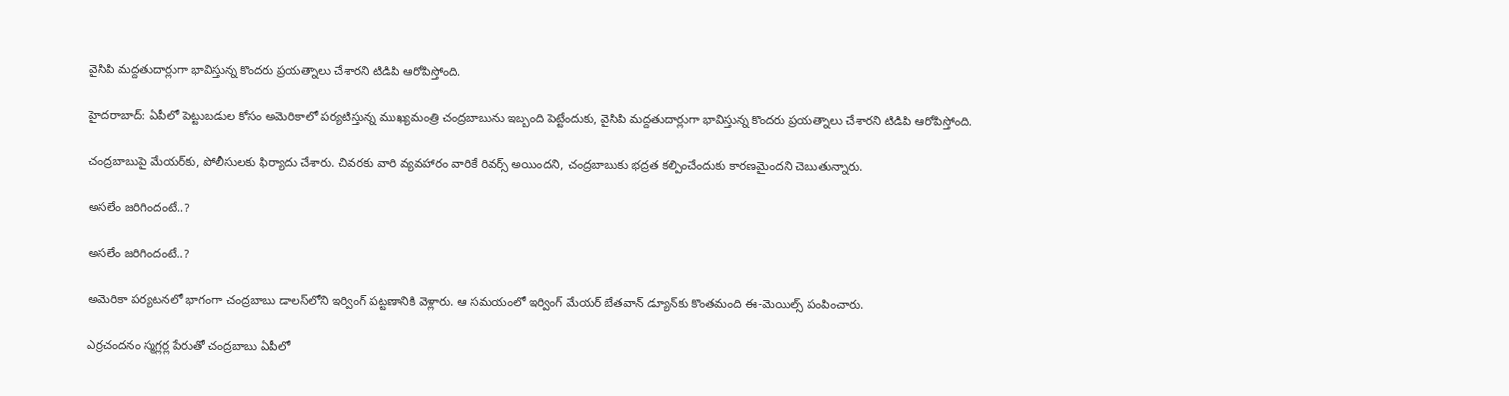వైసిపి మద్దతుదార్లుగా భావిస్తున్న కొందరు ప్రయత్నాలు చేశారని టిడిపి ఆరోపిస్తోంది.

హైదరాబాద్: ఏపీలో పెట్టుబడుల కోసం అమెరికాలో పర్యటిస్తున్న ముఖ్యమంత్రి చంద్రబాబును ఇబ్బంది పెట్టేందుకు, వైసిపి మద్దతుదార్లుగా భావిస్తున్న కొందరు ప్రయత్నాలు చేశారని టిడిపి ఆరోపిస్తోంది.

చంద్రబాబుపై మేయర్‌కు, పోలీసులకు ఫిర్యాదు చేశారు. చివరకు వారి వ్యవహారం వారికే రివర్స్ అయిందని, చంద్రబాబుకు భద్రత కల్పించేందుకు కారణమైందని చెబుతున్నారు.

అసలేం జరిగిందంటే..?

అసలేం జరిగిందంటే..?

అమెరికా పర్యటనలో భాగంగా చంద్రబాబు డాలస్‌లోని ఇర్వింగ్‌ పట్టణానికి వెళ్లారు. ఆ సమయంలో ఇర్వింగ్‌ మేయర్‌ బేతవాన్‌ డ్యూన్‌కు కొంతమంది ఈ-మెయిల్స్‌ పంపించారు.

ఎర్రచందనం స్మగ్లర్ల పేరుతో చంద్రబాబు ఏపీలో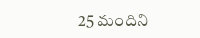25 మందిని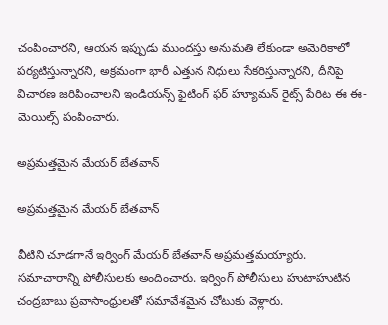చంపించారని, ఆయన ఇప్పుడు ముందస్తు అనుమతి లేకుండా అమెరికాలో పర్యటిస్తున్నారని, అక్రమంగా భారీ ఎత్తున నిధులు సేకరిస్తున్నారని, దీనిపై విచారణ జరిపించాలని ఇండియన్స్‌ ఫైటింగ్‌ ఫర్‌ హ్యూమన్‌ రైట్స్‌ పేరిట ఈ ఈ-మెయిల్స్ పంపించారు.

అప్రమత్తమైన మేయర్ బేతవాన్

అప్రమత్తమైన మేయర్ బేతవాన్

వీటిని చూడగానే ఇర్వింగ్‌ మేయర్‌ బేతవాన్ అప్రమత్తమయ్యారు. సమాచారాన్ని పోలీసులకు అందించారు. ఇర్వింగ్‌ పోలీసులు హుటాహుటిన చంద్రబాబు ప్రవాసాంధ్రులతో సమావేశమైన చోటుకు వెళ్లారు.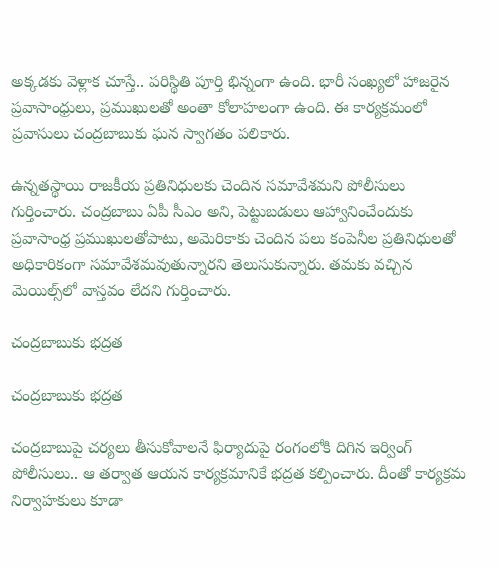అక్కడకు వెళ్లాక చూస్తే.. పరిస్థితి పూర్తి భిన్నంగా ఉంది. భారీ సంఖ్యలో హాజరైన ప్రవాసాంధ్రులు, ప్రముఖులతో అంతా కోలాహలంగా ఉంది. ఈ కార్యక్రమంలో ప్రవాసులు చంద్రబాబుకు ఘన స్వాగతం పలికారు.

ఉన్నతస్థాయి రాజకీయ ప్రతినిధులకు చెందిన సమావేశమని పోలీసులు గుర్తించారు. చంద్రబాబు ఏపీ సీఎం అని, పెట్టుబడులు ఆహ్వానించేందుకు ప్రవాసాంధ్ర ప్రముఖులతోపాటు, అమెరికాకు చెందిన పలు కంపెనీల ప్రతినిధులతో అధికారికంగా సమావేశమవుతున్నారని తెలుసుకున్నారు. తమకు వచ్చిన మెయిల్స్‌లో వాస్తవం లేదని గుర్తించారు.

చంద్రబాబుకు భద్రత

చంద్రబాబుకు భద్రత

చంద్రబాబుపై చర్యలు తీసుకోవాలనే ఫిర్యాదుపై రంగంలోకి దిగిన ఇర్వింగ్‌ పోలీసులు.. ఆ తర్వాత ఆయన కార్యక్రమానికే భద్రత కల్పించారు. దీంతో కార్యక్రమ నిర్వాహకులు కూడా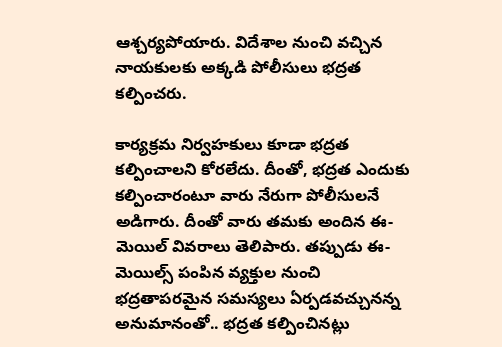ఆశ్చర్యపోయారు. విదేశాల నుంచి వచ్చిన నాయకులకు అక్కడి పోలీసులు భద్రత కల్పించరు.

కార్యక్రమ నిర్వహకులు కూడా భద్రత కల్పించాలని కోరలేదు. దీంతో, భద్రత ఎందుకు కల్పించారంటూ వారు నేరుగా పోలీసులనే అడిగారు. దీంతో వారు తమకు అందిన ఈ-మెయిల్‌ వివరాలు తెలిపారు. తప్పుడు ఈ-మెయిల్స్‌ పంపిన వ్యక్తుల నుంచి భద్రతాపరమైన సమస్యలు ఏర్పడవచ్చునన్న అనుమానంతో.. భద్రత కల్పించినట్లు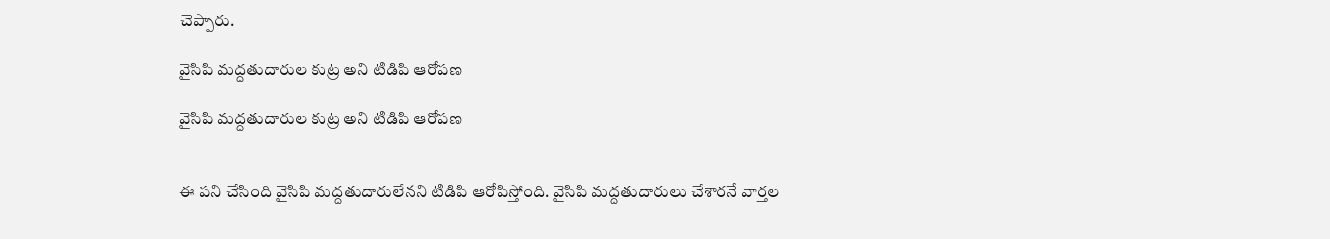చెప్పారు.

వైసిపి మద్దతుదారుల కుట్ర అని టిడిపి ఆరోపణ

వైసిపి మద్దతుదారుల కుట్ర అని టిడిపి ఆరోపణ


ఈ పని చేసింది వైసిపి మద్దతుదారులేనని టిడిపి ఆరోపిస్తోంది. వైసిపి మద్దతుదారులు చేశారనే వార్తల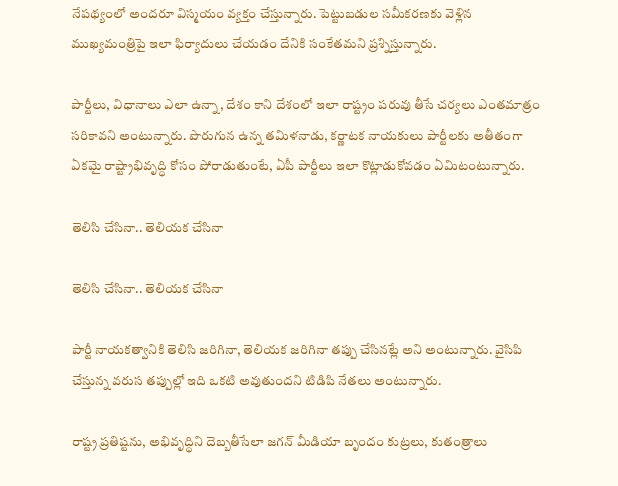నేపథ్యంలో అందరూ విస్మయం వ్యక్తం చేస్తున్నారు. పెట్టుబడుల సమీకరణకు వెళ్లిన ముఖ్యమంత్రిపై ఇలా ఫిర్యాదులు చేయడం దేనికి సంకేతమని ప్రశ్నిస్తున్నారు.

పార్టీలు, విధానాలు ఎలా ఉన్నా, దేశం కాని దేశంలో ఇలా రాష్ట్రం పరువు తీసే చర్యలు ఎంతమాత్రం సరికావని అంటున్నారు. పొరుగున ఉన్న తమిళనాడు, కర్ణాటక నాయకులు పార్టీలకు అతీతంగా ఏకమై రాష్ట్రాభివృద్ధి కోసం పోరాడుతుంటే, ఏపీ పార్టీలు ఇలా కొట్లాడుకోవడం ఏమిటంటున్నారు.

తెలిసి చేసినా.. తెలియక చేసినా

తెలిసి చేసినా.. తెలియక చేసినా

పార్టీ నాయకత్వానికి తెలిసి జరిగినా, తెలియక జరిగినా తప్పు చేసినట్లే అని అంటున్నారు. వైసిపి చేస్తున్న వరుస తప్పుల్లో ఇది ఒకటి అవుతుందని టిడిపి నేతలు అంటున్నారు.

రాష్ట్ర ప్రతిష్టను, అభివృద్ధిని దెబ్బతీసేలా జగన్ మీడియా బృందం కుట్రలు, కుతంత్రాలు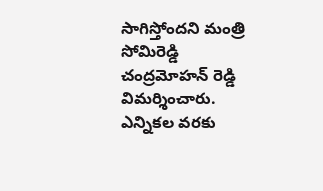సాగిస్తోందని మంత్రి సోమిరెడ్డి చంద్రమోహన్ రెడ్డి విమర్శించారు. ఎన్నికల వరకు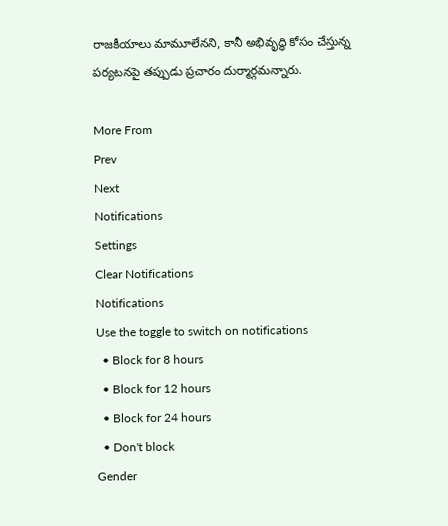రాజకీయాలు మామూలేనని, కానీ అభివృద్ధి కోసం చేస్తున్న పర్యటనపై తప్పుడు ప్రచారం దుర్మార్గమన్నారు.

More From
Prev
Next
Notifications
Settings
Clear Notifications
Notifications
Use the toggle to switch on notifications
  • Block for 8 hours
  • Block for 12 hours
  • Block for 24 hours
  • Don't block
Gender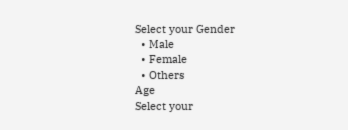Select your Gender
  • Male
  • Female
  • Others
Age
Select your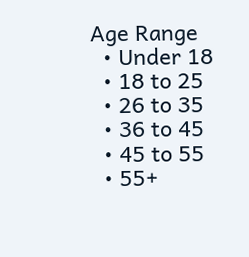Age Range
  • Under 18
  • 18 to 25
  • 26 to 35
  • 36 to 45
  • 45 to 55
  • 55+